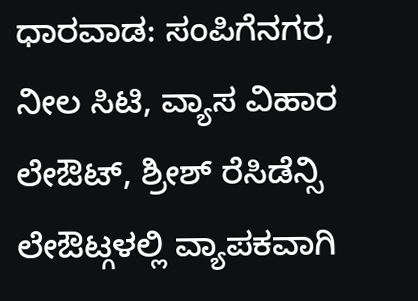ಧಾರವಾಡ: ಸಂಪಿಗೆನಗರ, ನೀಲ ಸಿಟಿ, ವ್ಯಾಸ ವಿಹಾರ ಲೇಔಟ್, ಶ್ರೀಶ್ ರೆಸಿಡೆನ್ಸಿ ಲೇಔಟ್ಗಳಲ್ಲಿ ವ್ಯಾಪಕವಾಗಿ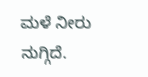ಮಳೆ ನೀರು ನುಗ್ಗಿದೆ.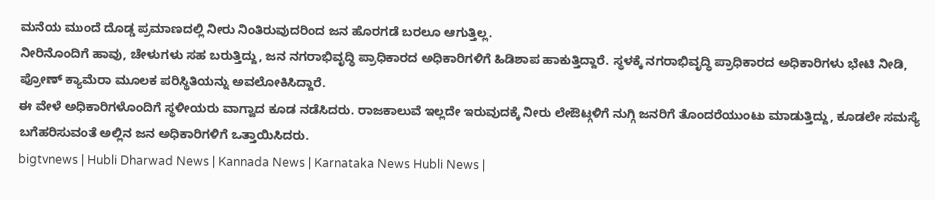ಮನೆಯ ಮುಂದೆ ದೊಡ್ಡ ಪ್ರಮಾಣದಲ್ಲಿ ನೀರು ನಿಂತಿರುವುದರಿಂದ ಜನ ಹೊರಗಡೆ ಬರಲೂ ಆಗುತ್ತಿಲ್ಲ.
ನೀರಿನೊಂದಿಗೆ ಹಾವು, ಚೇಳುಗಳು ಸಹ ಬರುತ್ತಿದ್ದು, ಜನ ನಗರಾಭಿವೃದ್ಧಿ ಪ್ರಾಧಿಕಾರದ ಅಧಿಕಾರಿಗಳಿಗೆ ಹಿಡಿಶಾಪ ಹಾಕುತ್ತಿದ್ದಾರೆ. ಸ್ಥಳಕ್ಕೆ ನಗರಾಭಿವೃದ್ಧಿ ಪ್ರಾಧಿಕಾರದ ಅಧಿಕಾರಿಗಳು ಭೇಟಿ ನೀಡಿ, ಪ್ರೋಣ್ ಕ್ಯಾಮೆರಾ ಮೂಲಕ ಪರಿಸ್ಥಿತಿಯನ್ನು ಅವಲೋಕಿಸಿದ್ದಾರೆ.
ಈ ವೇಳೆ ಅಧಿಕಾರಿಗಳೊಂದಿಗೆ ಸ್ಥಳೀಯರು ವಾಗ್ವಾದ ಕೂಡ ನಡೆಸಿದರು. ರಾಜಕಾಲುವೆ ಇಲ್ಲದೇ ಇರುವುದಕ್ಕೆ ನೀರು ಲೇಔಟ್ಗಳಿಗೆ ನುಗ್ಗಿ ಜನರಿಗೆ ತೊಂದರೆಯುಂಟು ಮಾಡುತ್ತಿದ್ದು, ಕೂಡಲೇ ಸಮಸ್ಯೆ ಬಗೆಹರಿಸುವಂತೆ ಅಲ್ಲಿನ ಜನ ಅಧಿಕಾರಿಗಳಿಗೆ ಒತ್ತಾಯಿಸಿದರು.
bigtvnews | Hubli Dharwad News | Kannada News | Karnataka News Hubli News |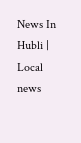News In Hubli | Local news